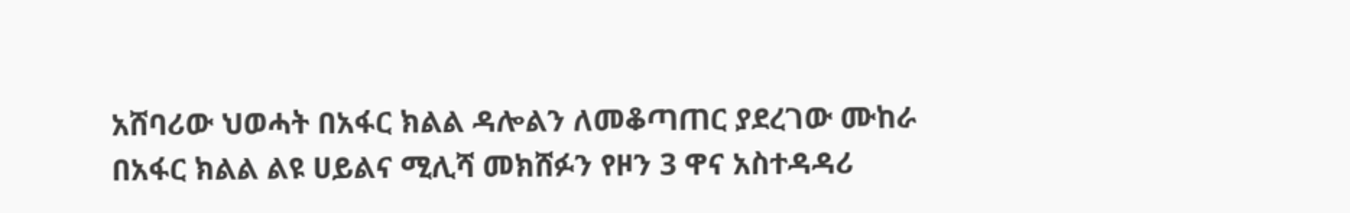አሸባሪው ህወሓት በአፋር ክልል ዳሎልን ለመቆጣጠር ያደረገው ሙከራ በአፋር ክልል ልዩ ሀይልና ሚሊሻ መክሸፉን የዞን 3 ዋና አስተዳዳሪ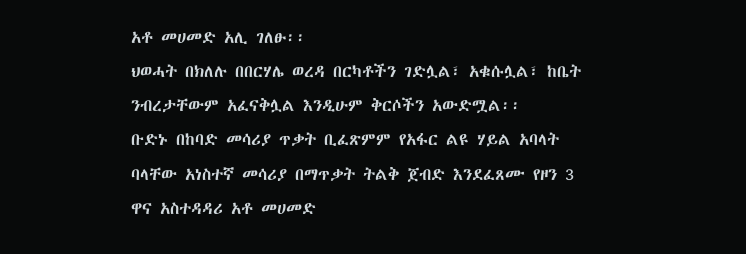አቶ መሀመድ አሊ ገለፁ፡፡
ህወሓት በክለሉ በበርሃሌ ወረዳ በርካቶችን ገድሏል፣ አቁሱሏል፣ ከቤት ንብረታቸውም አፈናቅሏል እንዲሁም ቅርሶችን አውድሟል፡፡
ቡድኑ በከባድ መሳሪያ ጥቃት ቢፈጽምም የአፋር ልዩ ሃይል አባላት ባላቸው አነስተኛ መሳሪያ በማጥቃት ትልቅ ጀብድ እንደፈጸሙ የዞን 3 ዋና አስተዳዳሪ አቶ መሀመድ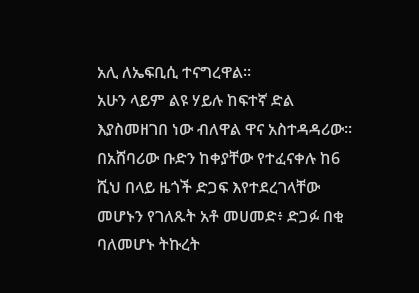አሊ ለኤፍቢሲ ተናግረዋል።
አሁን ላይም ልዩ ሃይሉ ከፍተኛ ድል እያስመዘገበ ነው ብለዋል ዋና አስተዳዳሪው፡፡
በአሸባሪው ቡድን ከቀያቸው የተፈናቀሉ ከ6 ሺህ በላይ ዜጎች ድጋፍ እየተደረገላቸው መሆኑን የገለጹት አቶ መሀመድ፥ ድጋፉ በቂ ባለመሆኑ ትኩረት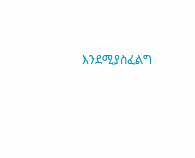እንደሚያስፈልግ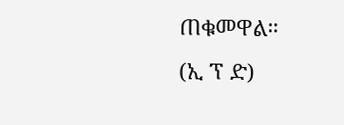ጠቁመዋል።
(ኢ ፕ ድ)